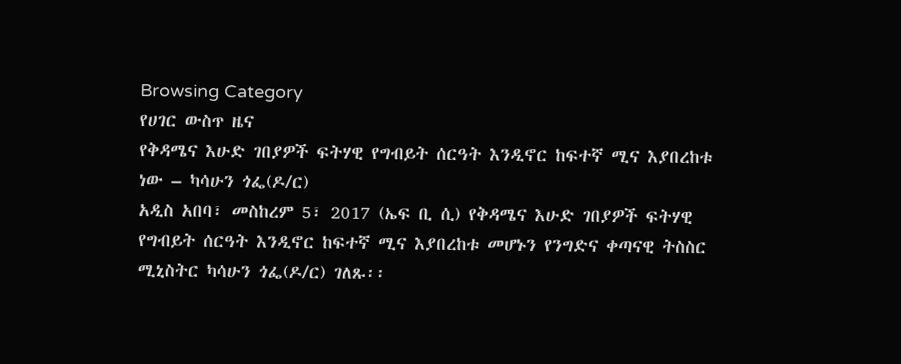Browsing Category
የሀገር ውስጥ ዜና
የቅዳሜና እሁድ ገበያዎች ፍትሃዊ የግብይት ሰርዓት እንዲኖር ከፍተኛ ሚና እያበረከቱ ነው – ካሳሁን ጎፌ(ዶ/ር)
አዲስ አበባ፣ መስከረም 5፣ 2017 (ኤፍ ቢ ሲ) የቅዳሜና እሁድ ገበያዎች ፍትሃዊ የግብይት ሰርዓት እንዲኖር ከፍተኛ ሚና እያበረከቱ መሆኑን የንግድና ቀጣናዊ ትስስር ሚኒስትር ካሳሁን ጎፌ(ዶ/ር) ገለጹ፡፡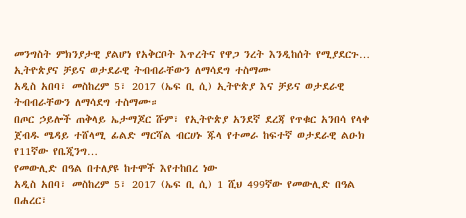መንግስት ምክንያታዊ ያልሆነ የአቅርቦት እጥረትና የዋጋ ንረት እንዲከሰት የሚያደርጉ…
ኢትዮጵያና ቻይና ወታደራዊ ትብብራቸውን ለማሳደግ ተስማሙ
አዲስ አበባ፣ መስከረም 5፣ 2017 (ኤፍ ቢ ሲ) ኢትዮጵያ እና ቻይና ወታደራዊ ትብብራቸውን ለማሳደግ ተስማሙ።
በጦር ኃይሎች ጠቅላይ ኤታማጆር ሹም፣ የኢትዮጵያ አንደኛ ደረጃ የጥቁር አንበሳ የላቀ ጀብዱ ሜዳይ ተሸላሚ ፊልድ ማርሻል ብርሀኑ ጁላ የተመራ ከፍተኛ ወታደራዊ ልዑክ የ11ኛው የቤጂንግ…
የመውሊድ በዓል በተለያዩ ከተሞች እየተከበረ ነው
አዲስ አበባ፣ መስከረም 5፣ 2017 (ኤፍ ቢ ሲ) 1 ሺህ 499ኛው የመውሊድ በዓል በሐረር፣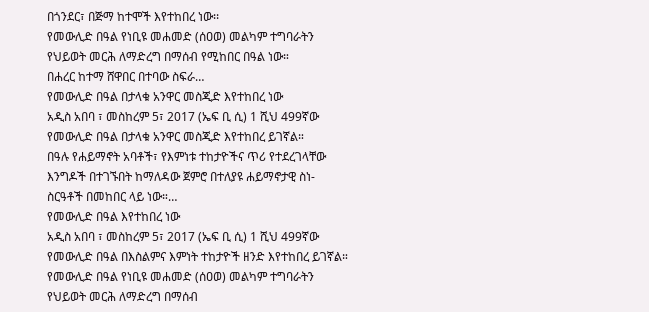በጎንደር፣ በጅማ ከተሞች እየተከበረ ነው፡፡
የመውሊድ በዓል የነቢዩ መሐመድ (ሰዐወ) መልካም ተግባራትን የህይወት መርሕ ለማድረግ በማሰብ የሚከበር በዓል ነው።
በሐረር ከተማ ሸዋበር በተባው ስፍራ…
የመውሊድ በዓል በታላቁ አንዋር መስጂድ እየተከበረ ነው
አዲስ አበባ ፣ መስከረም 5፣ 2017 (ኤፍ ቢ ሲ) 1 ሺህ 499ኛው የመውሊድ በዓል በታላቁ አንዋር መስጂድ እየተከበረ ይገኛል።
በዓሉ የሐይማኖት አባቶች፣ የእምነቱ ተከታዮችና ጥሪ የተደረገላቸው እንግዶች በተገኙበት ከማለዳው ጀምሮ በተለያዩ ሐይማኖታዊ ስነ-ስርዓቶች በመከበር ላይ ነው።…
የመውሊድ በዓል እየተከበረ ነው
አዲስ አበባ ፣ መስከረም 5፣ 2017 (ኤፍ ቢ ሲ) 1 ሺህ 499ኛው የመውሊድ በዓል በእስልምና እምነት ተከታዮች ዘንድ እየተከበረ ይገኛል።
የመውሊድ በዓል የነቢዩ መሐመድ (ሰዐወ) መልካም ተግባራትን የህይወት መርሕ ለማድረግ በማሰብ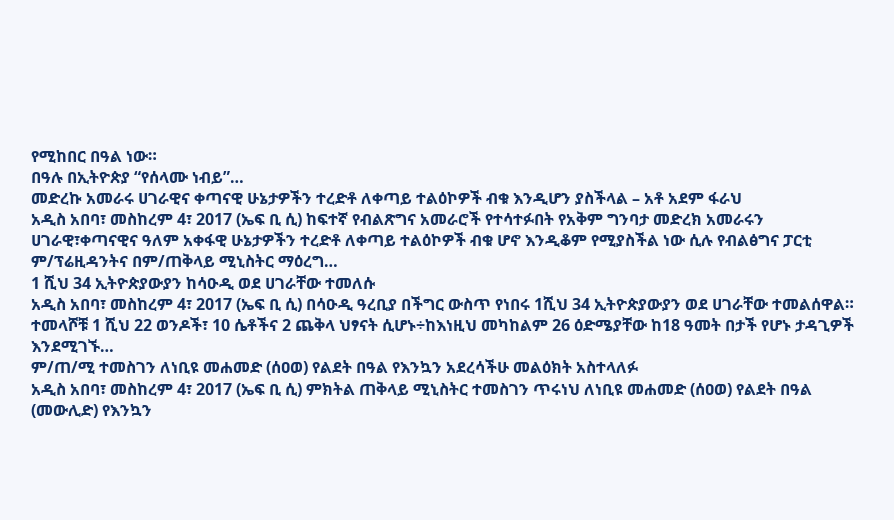የሚከበር በዓል ነው።
በዓሉ በኢትዮጵያ “የሰላሙ ነብይ”…
መድረኩ አመራሩ ሀገራዊና ቀጣናዊ ሁኔታዎችን ተረድቶ ለቀጣይ ተልዕኮዎች ብቁ እንዲሆን ያስችላል – አቶ አደም ፋራህ
አዲስ አበባ፣ መስከረም 4፣ 2017 (ኤፍ ቢ ሲ) ከፍተኛ የብልጽግና አመራሮች የተሳተፉበት የአቅም ግንባታ መድረክ አመራሩን ሀገራዊ፣ቀጣናዊና ዓለም አቀፋዊ ሁኔታዎችን ተረድቶ ለቀጣይ ተልዕኮዎች ብቁ ሆኖ እንዲቆም የሚያስችል ነው ሲሉ የብልፅግና ፓርቲ ም/ፕሬዚዳንትና በም/ጠቅላይ ሚኒስትር ማዕረግ…
1 ሺህ 34 ኢትዮጵያውያን ከሳዑዲ ወደ ሀገራቸው ተመለሱ
አዲስ አበባ፣ መስከረም 4፣ 2017 (ኤፍ ቢ ሲ) በሳዑዲ ዓረቢያ በችግር ውስጥ የነበሩ 1ሺህ 34 ኢትዮጵያውያን ወደ ሀገራቸው ተመልሰዋል።
ተመላሾቹ 1 ሺህ 22 ወንዶች፣ 10 ሴቶችና 2 ጨቅላ ህፃናት ሲሆኑ÷ከእነዚህ መካከልም 26 ዕድሜያቸው ከ18 ዓመት በታች የሆኑ ታዳጊዎች እንደሚገኙ…
ም/ጠ/ሚ ተመስገን ለነቢዩ መሐመድ (ሰዐወ) የልደት በዓል የእንኳን አደረሳችሁ መልዕክት አስተላለፉ
አዲስ አበባ፣ መስከረም 4፣ 2017 (ኤፍ ቢ ሲ) ምክትል ጠቅላይ ሚኒስትር ተመስገን ጥሩነህ ለነቢዩ መሐመድ (ሰዐወ) የልደት በዓል (መውሊድ) የእንኳን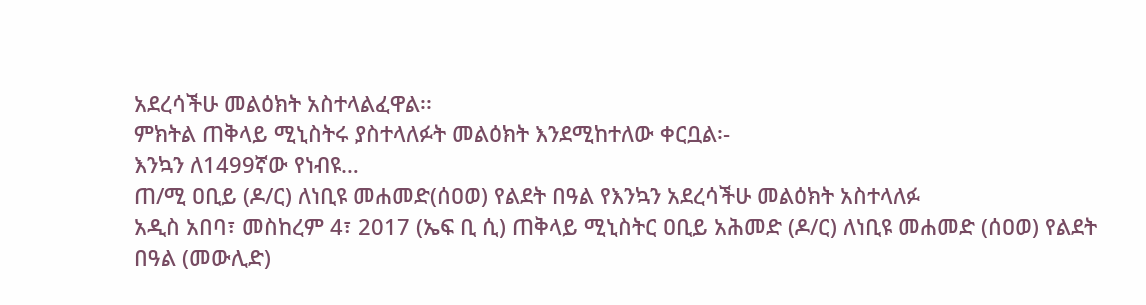አደረሳችሁ መልዕክት አስተላልፈዋል፡፡
ምክትል ጠቅላይ ሚኒስትሩ ያስተላለፉት መልዕክት እንደሚከተለው ቀርቧል፡-
እንኳን ለ1499ኛው የነብዩ…
ጠ/ሚ ዐቢይ (ዶ/ር) ለነቢዩ መሐመድ(ሰዐወ) የልደት በዓል የእንኳን አደረሳችሁ መልዕክት አስተላለፉ
አዲስ አበባ፣ መስከረም 4፣ 2017 (ኤፍ ቢ ሲ) ጠቅላይ ሚኒስትር ዐቢይ አሕመድ (ዶ/ር) ለነቢዩ መሐመድ (ሰዐወ) የልደት በዓል (መውሊድ)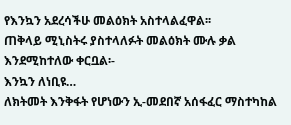የእንኳን አደረሳችሁ መልዕክት አስተላልፈዋል፡፡
ጠቅላይ ሚኒስትሩ ያስተላለፉት መልዕክት ሙሉ ቃል እንደሚከተለው ቀርቧል፡-
እንኳን ለነቢዩ…
ለክትመት እንቅፋት የሆነውን ኢ-መደበኛ አሰፋፈር ማስተካከል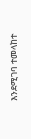እንደሚገባ ተመላከተ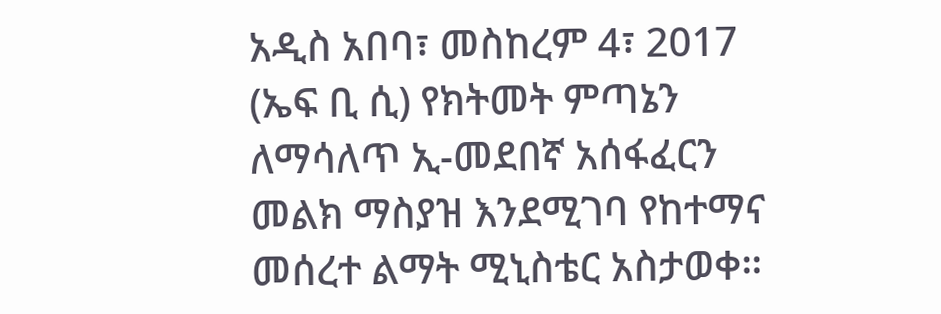አዲስ አበባ፣ መስከረም 4፣ 2017 (ኤፍ ቢ ሲ) የክትመት ምጣኔን ለማሳለጥ ኢ-መደበኛ አሰፋፈርን መልክ ማስያዝ እንደሚገባ የከተማና መሰረተ ልማት ሚኒስቴር አስታወቀ።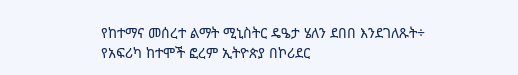የከተማና መሰረተ ልማት ሚኒስትር ዴዔታ ሄለን ደበበ እንደገለጹት÷ የአፍሪካ ከተሞች ፎረም ኢትዮጵያ በኮሪደር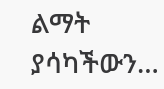ልማት ያሳካችውን…